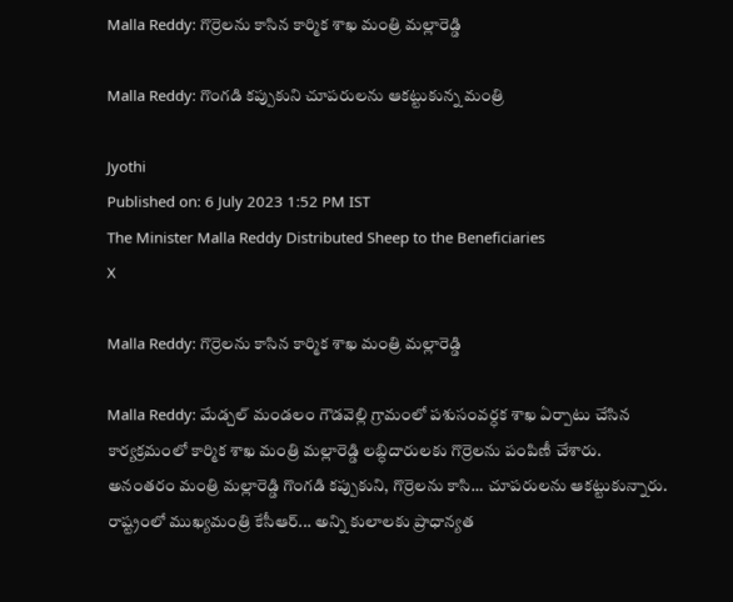Malla Reddy: గొర్రెలను కాసిన కార్మిక శాఖ మంత్రి మల్లారెడ్డి

Malla Reddy: గొంగడి కప్పుకుని చూపరులను ఆకట్టుకున్న మంత్రి

Jyothi
Published on: 6 July 2023 1:52 PM IST
The Minister Malla Reddy Distributed Sheep to the Beneficiaries
X

Malla Reddy: గొర్రెలను కాసిన కార్మిక శాఖ మంత్రి మల్లారెడ్డి

Malla Reddy: మేడ్చల్ మండలం గౌడవెల్లి గ్రామంలో పశుసంవర్ధక శాఖ ఏర్పాటు చేసిన కార్యక్రమంలో కార్మిక శాఖ మంత్రి మల్లారెడ్డి లబ్ధిదారులకు గొర్రెలను పంపిణీ చేశారు. అనంతరం మంత్రి మల్లారెడ్డి గొంగడి కప్పుకుని, గొర్రెలను కాసి... చూపరులను ఆకట్టుకున్నారు. రాష్ట్రంలో ముఖ్యమంత్రి కేసీఆర్... అన్ని కులాలకు ప్రాధాన్యత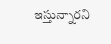ఇస్తున్నారని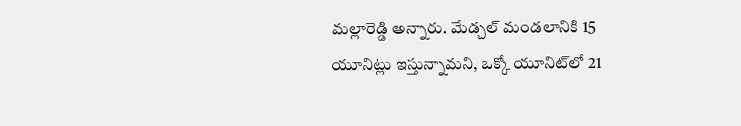మల్లారెడ్డి అన్నారు. మేడ్చల్ మండలానికి 15 యూనిట్లు ఇస్తున్నామని, ఒక్కో యూనిట్‌లో 21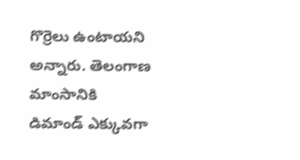గొర్రెలు ఉంటాయని అన్నారు. తెలంగాణ మాంసానికి డిమాండ్ ఎక్కువగా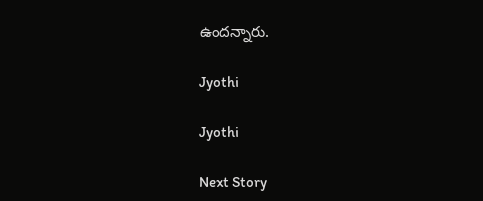ఉందన్నారు.

Jyothi

Jyothi

Next Story